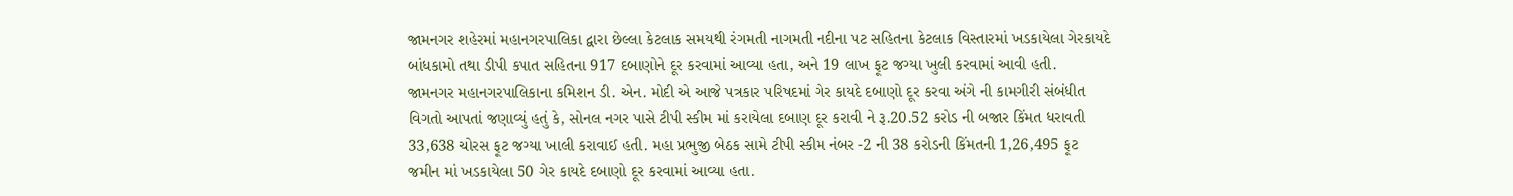જામનગર શહેરમાં મહાનગરપાલિકા દ્વારા છેલ્લા કેટલાક સમયથી રંગમતી નાગમતી નદીના પટ સહિતના કેટલાક વિસ્તારમાં ખડકાયેલા ગેરકાયદે બાંધકામો તથા ડીપી કપાત સહિતના 917 દબાણોને દૂર કરવામાં આવ્યા હતા, અને 19 લાખ ફૂટ જગ્યા ખુલી કરવામાં આવી હતી.
જામનગર મહાનગરપાલિકાના કમિશન ડી. એન. મોદી એ આજે પત્રકાર પરિષદમાં ગેર કાયદે દબાણો દૂર કરવા અંગે ની કામગીરી સંબંધીત વિગતો આપતાં જણાવ્યું હતું કે, સોનલ નગર પાસે ટીપી સ્કીમ માં કરાયેલા દબાણ દૂર કરાવી ને રૂ.20.52 કરોડ ની બજાર કિંમત ધરાવતી 33,638 ચોરસ ફૂટ જગ્યા ખાલી કરાવાઈ હતી. મહા પ્રભુજી બેઠક સામે ટીપી સ્કીમ નંબર -2 ની 38 કરોડની કિંમતની 1,26,495 ફૂટ જમીન માં ખડકાયેલા 50 ગેર કાયદે દબાણો દૂર કરવામાં આવ્યા હતા.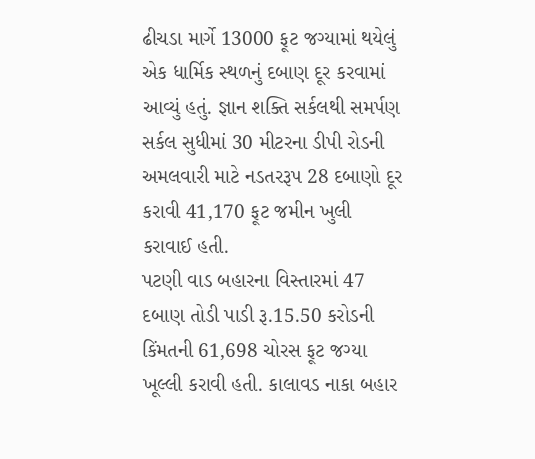ઢીચડા માર્ગે 13000 ફૂટ જગ્યામાં થયેલું એક ધાર્મિક સ્થળનું દબાણ દૂર કરવામાં આવ્યું હતું. જ્ઞાન શક્તિ સર્કલથી સમર્પણ સર્કલ સુધીમાં 30 મીટરના ડીપી રોડની અમલવારી માટે નડતરરૂપ 28 દબાણો દૂર કરાવી 41,170 ફૂટ જમીન ખુલી કરાવાઈ હતી.
પટણી વાડ બહારના વિસ્તારમાં 47 દબાણ તોડી પાડી રૂ.15.50 કરોડની કિંમતની 61,698 ચોરસ ફૂટ જગ્યા ખૂલ્લી કરાવી હતી. કાલાવડ નાકા બહાર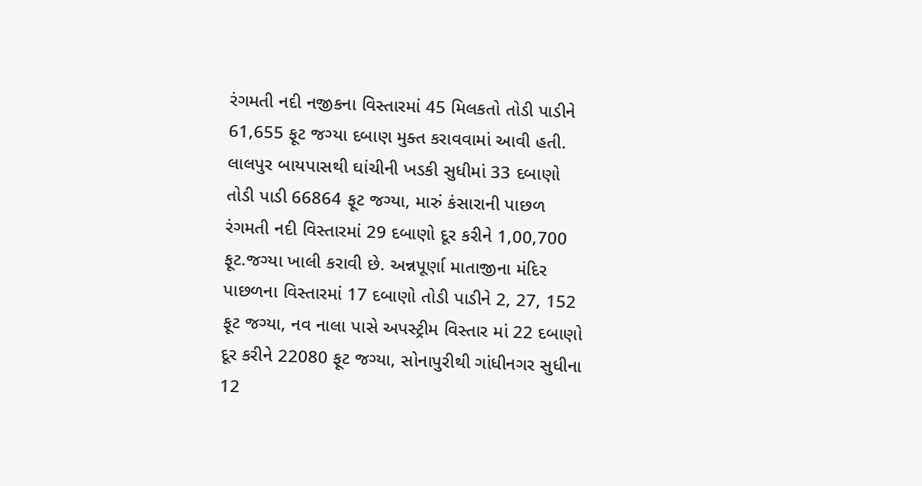રંગમતી નદી નજીકના વિસ્તારમાં 45 મિલકતો તોડી પાડીને 61,655 ફૂટ જગ્યા દબાણ મુક્ત કરાવવામાં આવી હતી. લાલપુર બાયપાસથી ઘાંચીની ખડકી સુધીમાં 33 દબાણો તોડી પાડી 66864 ફૂટ જગ્યા, મારું કંસારાની પાછળ રંગમતી નદી વિસ્તારમાં 29 દબાણો દૂર કરીને 1,00,700 ફૂટ.જગ્યા ખાલી કરાવી છે. અન્નપૂર્ણા માતાજીના મંદિર પાછળના વિસ્તારમાં 17 દબાણો તોડી પાડીને 2, 27, 152 ફૂટ જગ્યા, નવ નાલા પાસે અપસ્ટ્રીમ વિસ્તાર માં 22 દબાણો દૂર કરીને 22080 ફૂટ જગ્યા, સોનાપુરીથી ગાંધીનગર સુધીના 12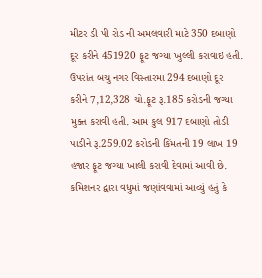મીટર ડી પી રોડ ની અમલવારી માટે 350 દબાણો દૂર કરીને 451920 ફૂટ જગ્યા ખુલ્લી કરાવાઇ હતી. ઉપરાંત બચુ નગર વિસ્તારમા 294 દબાણો દૂર કરીને 7,12,328 ચો.ફૂટ રૂ.185 કરોડની જગ્યા મુક્ત કરાવી હતી. આમ કુલ 917 દબાણો તોડી પાડીને રૂ.259.02 કરોડની કિંમતની 19 લાખ 19 હજાર ફૂટ જગ્યા ખાલી કરાવી દેવામાં આવી છે.
કમિશનર દ્વારા વધુમાં જણાંવવામાં આવ્યું હતું કે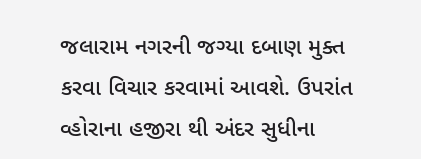જલારામ નગરની જગ્યા દબાણ મુક્ત કરવા વિચાર કરવામાં આવશે. ઉપરાંત વ્હોરાના હજીરા થી અંદર સુધીના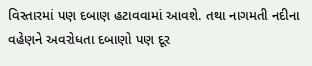વિસ્તારમાં પણ દબાણ હટાવવામાં આવશે. તથા નાગમતી નદીના વહેણને અવરોધતા દબાણો પણ દૂર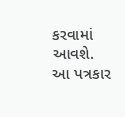કરવામાં આવશે.
આ પત્રકાર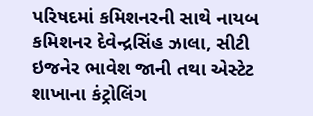પરિષદમાં કમિશનરની સાથે નાયબ કમિશનર દેવેન્દ્રસિંહ ઝાલા, સીટી ઇજનેર ભાવેશ જાની તથા એસ્ટેટ શાખાના કંટ્રોલિંગ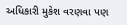અધિકારી મુકેશ વરણવા પણ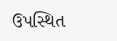ઉપસ્થિત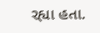રહ્યા હતા.